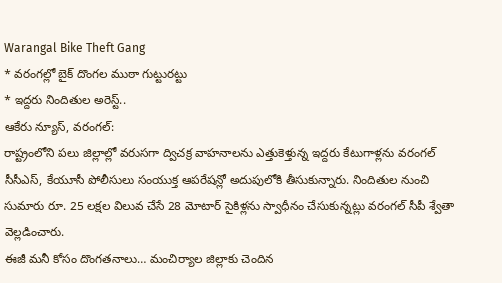Warangal Bike Theft Gang
* వరంగల్లో బైక్ దొంగల ముఠా గుట్టురట్టు
* ఇద్దరు నిందితుల అరెస్ట్..
ఆకేరు న్యూస్, వరంగల్:
రాష్ట్రంలోని పలు జిల్లాల్లో వరుసగా ద్విచక్ర వాహనాలను ఎత్తుకెళ్తున్న ఇద్దరు కేటుగాళ్లను వరంగల్ సీసీఎస్, కేయూసీ పోలీసులు సంయుక్త ఆపరేషన్లో అదుపులోకి తీసుకున్నారు. నిందితుల నుంచి సుమారు రూ. 25 లక్షల విలువ చేసే 28 మోటార్ సైకిళ్లను స్వాధీనం చేసుకున్నట్లు వరంగల్ సీపీ శ్వేతా వెల్లడించారు.
ఈజీ మనీ కోసం దొంగతనాలు… మంచిర్యాల జిల్లాకు చెందిన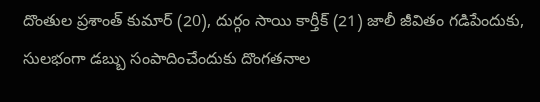దొంతుల ప్రశాంత్ కుమార్ (20), దుర్గం సాయి కార్తీక్ (21) జాలీ జీవితం గడిపేందుకు, సులభంగా డబ్బు సంపాదించేందుకు దొంగతనాల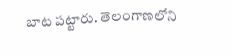బాట పట్టారు. తెలంగాణలోని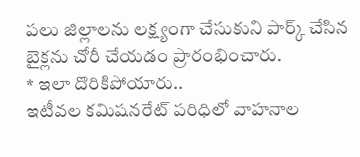పలు జిల్లాలను లక్ష్యంగా చేసుకుని పార్క్ చేసిన బైక్లను చోరీ చేయడం ప్రారంభించారు.
* ఇలా దొరికిపోయారు..
ఇటీవల కమిషనరేట్ పరిధిలో వాహనాల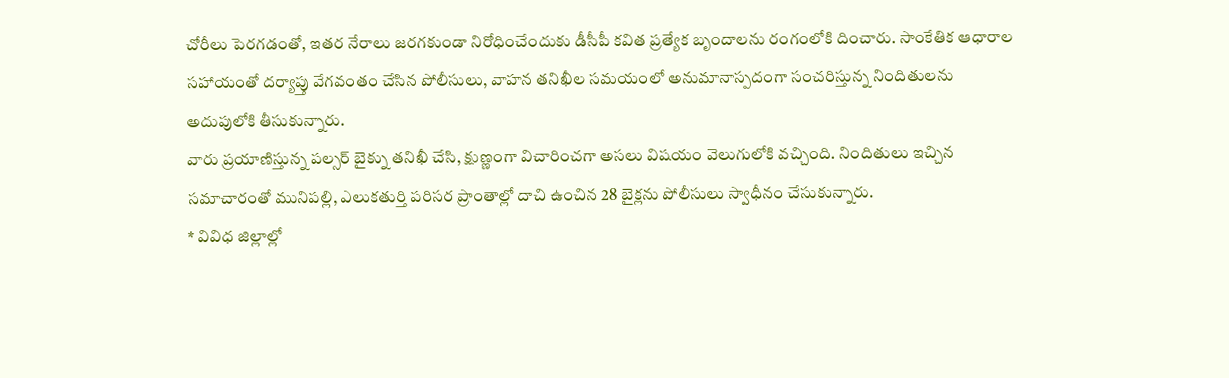చోరీలు పెరగడంతో, ఇతర నేరాలు జరగకుండా నిరోధించేందుకు డీసీపీ కవిత ప్రత్యేక బృందాలను రంగంలోకి దించారు. సాంకేతిక ఆధారాల సహాయంతో దర్యాప్తు వేగవంతం చేసిన పోలీసులు, వాహన తనిఖీల సమయంలో అనుమానాస్పదంగా సంచరిస్తున్న నిందితులను అదుపులోకి తీసుకున్నారు.
వారు ప్రయాణిస్తున్న పల్సర్ బైక్ను తనిఖీ చేసి, క్షుణ్ణంగా విచారించగా అసలు విషయం వెలుగులోకి వచ్చింది. నిందితులు ఇచ్చిన సమాచారంతో మునిపల్లి, ఎలుకతుర్తి పరిసర ప్రాంతాల్లో దాచి ఉంచిన 28 బైక్లను పోలీసులు స్వాధీనం చేసుకున్నారు.
* వివిధ జిల్లాల్లో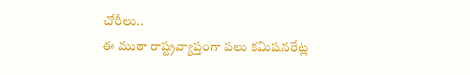చోరీలు..
ఈ ముఠా రాష్ట్రవ్యాప్తంగా పలు కమిషనరేట్ల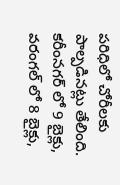పరిధిలో చోరీలకు పాల్పడినట్లు తేలింది. కరీంనగర్ లో 9 బైక్లు, వరంగల్ లో 8 బైక్లు,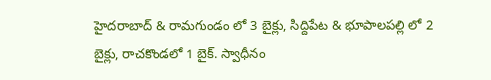హైదరాబాద్ & రామగుండం లో 3 బైక్లు, సిద్దిపేట & భూపాలపల్లి లో 2 బైక్లు, రాచకొండలో 1 బైక్. స్వాధీనం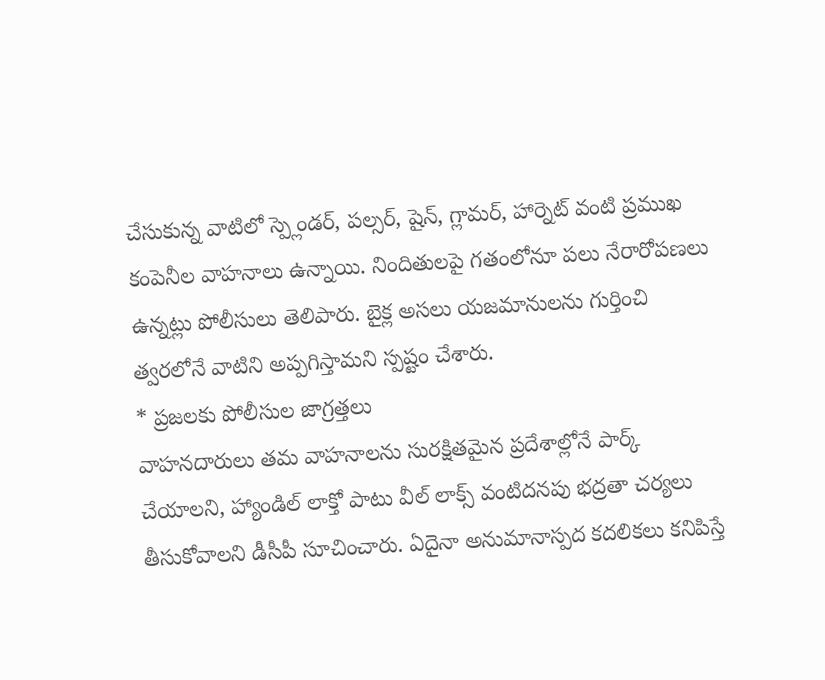చేసుకున్న వాటిలో స్ప్లెండర్, పల్సర్, షైన్, గ్లామర్, హార్నెట్ వంటి ప్రముఖ కంపెనీల వాహనాలు ఉన్నాయి. నిందితులపై గతంలోనూ పలు నేరారోపణలు ఉన్నట్లు పోలీసులు తెలిపారు. బైక్ల అసలు యజమానులను గుర్తించి త్వరలోనే వాటిని అప్పగిస్తామని స్పష్టం చేశారు.
* ప్రజలకు పోలీసుల జాగ్రత్తలు
వాహనదారులు తమ వాహనాలను సురక్షితమైన ప్రదేశాల్లోనే పార్క్ చేయాలని, హ్యాండిల్ లాక్తో పాటు వీల్ లాక్స్ వంటిదనపు భద్రతా చర్యలు తీసుకోవాలని డీసీపీ సూచించారు. ఏదైనా అనుమానాస్పద కదలికలు కనిపిస్తే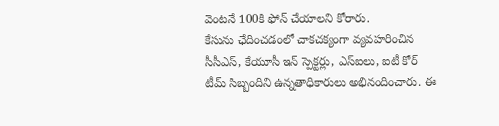వెంటనే 100కి ఫోన్ చేయాలని కోరారు.
కేసును ఛేదించడంలో చాకచక్యంగా వ్యవహరించిన సీసీఎస్, కేయూసీ ఇన్ స్పెక్టర్లు, ఎస్ఐలు, ఐటీ కోర్ టీమ్ సిబ్బందిని ఉన్నతాధికారులు అభినందించారు. ఈ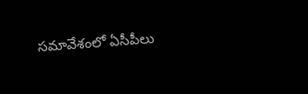సమావేశంలో ఏసీపీలు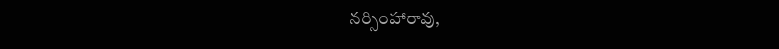నర్సింహారావు,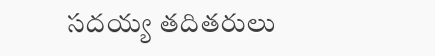సదయ్య తదితరులు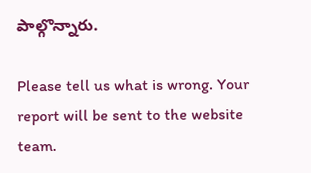పాల్గొన్నారు.

Please tell us what is wrong. Your report will be sent to the website team.